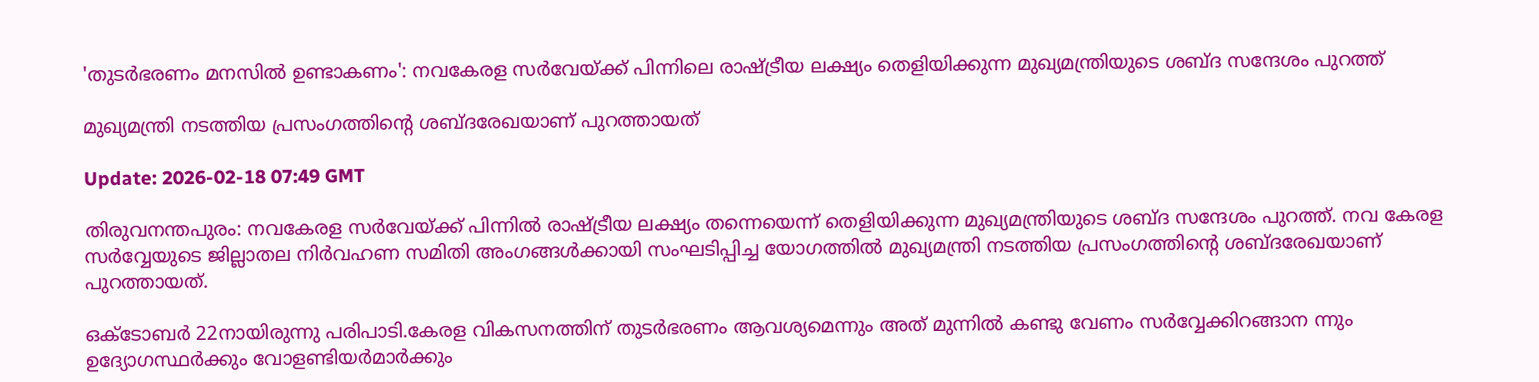'തുടർഭരണം മനസിൽ ഉണ്ടാകണം': നവകേരള സർവേയ്ക്ക് പിന്നിലെ രാഷ്ട്രീയ ലക്ഷ്യം തെളിയിക്കുന്ന മുഖ്യമന്ത്രിയുടെ ശബ്ദ സന്ദേശം പുറത്ത്

മുഖ്യമന്ത്രി നടത്തിയ പ്രസംഗത്തിന്റെ ശബ്ദരേഖയാണ് പുറത്തായത്

Update: 2026-02-18 07:49 GMT

തിരുവനന്തപുരം: നവകേരള സർവേയ്ക്ക് പിന്നിൽ രാഷ്ട്രീയ ലക്ഷ്യം തന്നെയെന്ന് തെളിയിക്കുന്ന മുഖ്യമന്ത്രിയുടെ ശബ്ദ സന്ദേശം പുറത്ത്. നവ കേരള സർവ്വേയുടെ ജില്ലാതല നിർവഹണ സമിതി അംഗങ്ങൾക്കായി സംഘടിപ്പിച്ച യോഗത്തിൽ മുഖ്യമന്ത്രി നടത്തിയ പ്രസംഗത്തിന്റെ ശബ്ദരേഖയാണ് പുറത്തായത്.

ഒക്ടോബർ 22നായിരുന്നു പരിപാടി.കേരള വികസനത്തിന് തുടർഭരണം ആവശ്യമെന്നും അത് മുന്നിൽ കണ്ടു വേണം സർവ്വേക്കിറങ്ങാന ന്നും ഉദ്യോഗസ്ഥർക്കും വോളണ്ടിയർമാർക്കും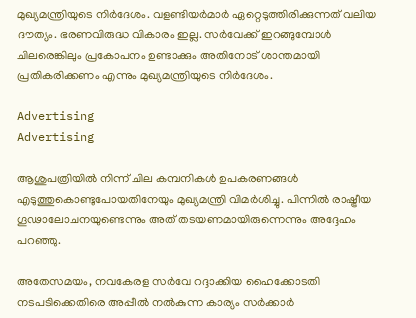മുഖ്യമന്ത്രിയുടെ നിർദേശം. വളണ്ടിയർമാർ ഏറ്റെടുത്തിരിക്കുന്നത് വലിയ ദൗത്യം. ഭരണവിരുദ്ധ വികാരം ഇല്ല. സർവേക്ക് ഇറങ്ങുമ്പോൾ ചിലരെങ്കിലും പ്രകോപനം ഉണ്ടാക്കും അതിനോട് ശാന്തമായി പ്രതികരിക്കണം എന്നും മുഖ്യമന്ത്രിയുടെ നിർദേശം.

Advertising
Advertising

ആശുപത്രിയിൽ നിന്ന് ചില കമ്പനികൾ ഉപകരണങ്ങൾ എടുത്തുകൊണ്ടുപോയതിനേയും മുഖ്യമന്ത്രി വിമർശിച്ചു. പിന്നിൽ രാഷ്ട്രീയ ഗൂ‍ഢാലോചനയുണ്ടെന്നും അത് തടയണമായിരുന്നെന്നും അദ്ദേഹം പറഞ്ഞു.

അതേസമയം, നവകേരള സർവേ റദ്ദാക്കിയ ഹൈക്കോടതി നടപടിക്കെതിരെ അപ്പീൽ നൽകുന്ന കാര്യം സർക്കാർ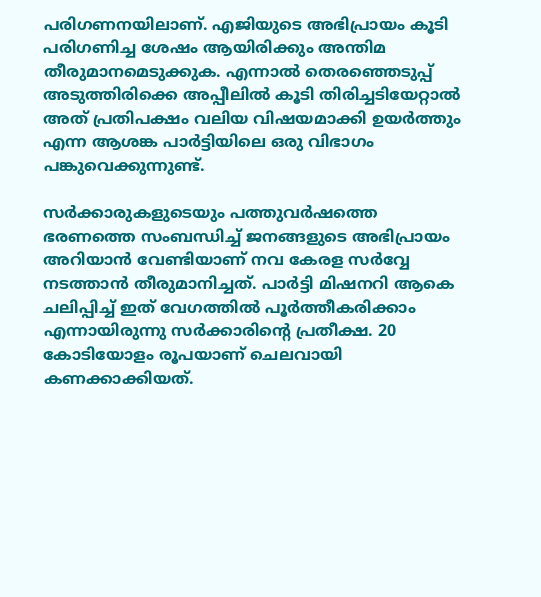പരിഗണനയിലാണ്. എജിയുടെ അഭിപ്രായം കൂടി പരിഗണിച്ച ശേഷം ആയിരിക്കും അന്തിമ തീരുമാനമെടുക്കുക. എന്നാൽ തെരഞ്ഞെടുപ്പ് അടുത്തിരിക്കെ അപ്പീലിൽ കൂടി തിരിച്ചടിയേറ്റാൽ അത് പ്രതിപക്ഷം വലിയ വിഷയമാക്കി ഉയർത്തും എന്ന ആശങ്ക പാർട്ടിയിലെ ഒരു വിഭാഗം പങ്കുവെക്കുന്നുണ്ട്.

സർക്കാരുകളുടെയും പത്തുവർഷത്തെ ഭരണത്തെ സംബന്ധിച്ച് ജനങ്ങളുടെ അഭിപ്രായം അറിയാൻ വേണ്ടിയാണ് നവ കേരള സർവ്വേ നടത്താൻ തീരുമാനിച്ചത്. പാർട്ടി മിഷനറി ആകെ ചലിപ്പിച്ച് ഇത് വേഗത്തിൽ പൂർത്തീകരിക്കാം എന്നായിരുന്നു സർക്കാരിൻ്റെ പ്രതീക്ഷ. 20 കോടിയോളം രൂപയാണ് ചെലവായി കണക്കാക്കിയത്.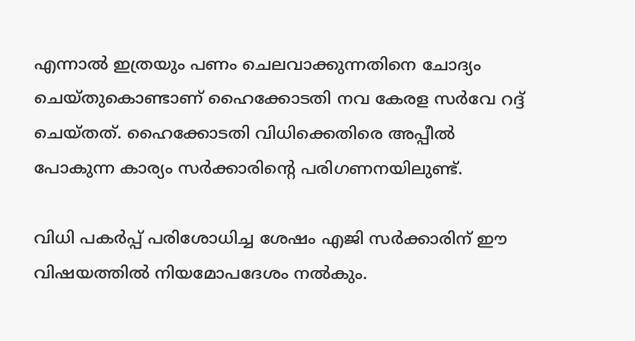എന്നാൽ ഇത്രയും പണം ചെലവാക്കുന്നതിനെ ചോദ്യം ചെയ്തുകൊണ്ടാണ് ഹൈക്കോടതി നവ കേരള സർവേ റദ്ദ് ചെയ്തത്. ഹൈക്കോടതി വിധിക്കെതിരെ അപ്പീൽ പോകുന്ന കാര്യം സർക്കാരിൻ്റെ പരിഗണനയിലുണ്ട്.

വിധി പകർപ്പ് പരിശോധിച്ച ശേഷം എജി സർക്കാരിന് ഈ വിഷയത്തിൽ നിയമോപദേശം നൽകും.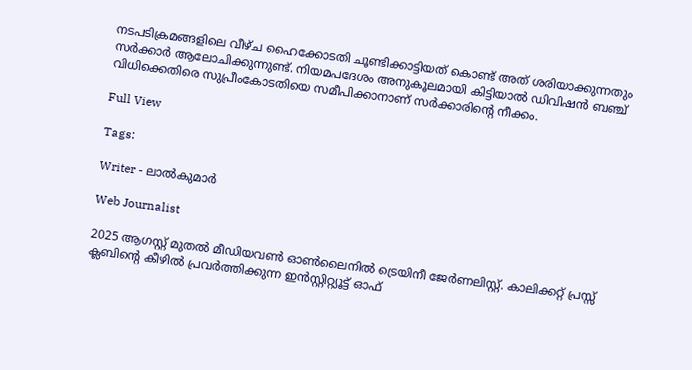നടപടിക്രമങ്ങളിലെ വീഴ്ച ഹൈക്കോടതി ചൂണ്ടിക്കാട്ടിയത് കൊണ്ട് അത് ശരിയാക്കുന്നതും സർക്കാർ ആലോചിക്കുന്നുണ്ട്. നിയമപദേശം അനുകൂലമായി കിട്ടിയാൽ ഡിവിഷൻ ബഞ്ച് വിധിക്കെതിരെ സുപ്രീംകോടതിയെ സമീപിക്കാനാണ് സർക്കാരിന്റെ നീക്കം.

Full View

Tags:

Writer - ലാൽകുമാർ

Web Journalist

2025 ആഗസ്റ്റ് മുതൽ മീഡിയവൺ ഓൺലൈനിൽ ട്രെയിനീ ജേർണലിസ്റ്റ്. കാലിക്കറ്റ് പ്രസ്സ് ക്ലബിന്റെ കീഴില്‍ പ്രവര്‍ത്തിക്കുന്ന ഇന്‍സ്റ്റിറ്റ്യൂട്ട് ഓഫ്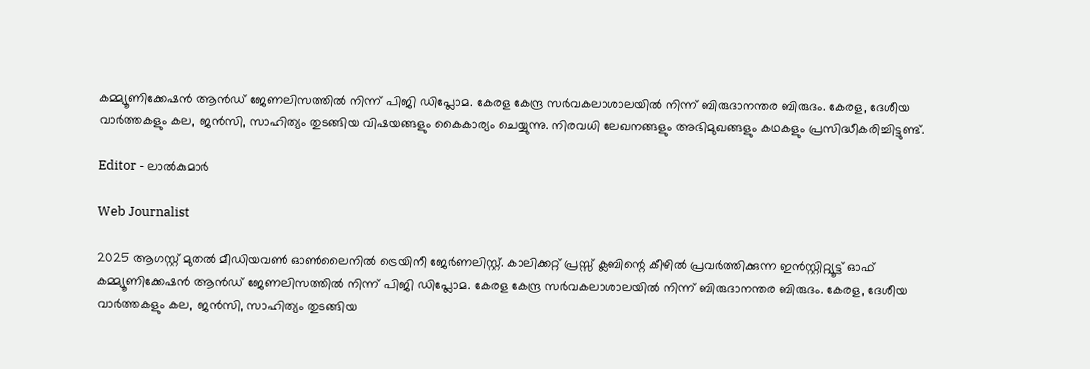കമ്മ്യൂണിക്കേഷന്‍ ആന്‍ഡ് ജേണലിസത്തിൽ നിന്ന് പിജി ഡിപ്ലോമ. കേരള കേന്ദ്ര സർവകലാശാലയിൽ നിന്ന് ബിരുദാനന്തര ബിരുദം. കേരള, ദേശീയ വാർത്തകളും കല, ജൻസി, സാഹിത്യം തുടങ്ങിയ വിഷയങ്ങളും കൈകാര്യം ചെയ്യുന്നു. നിരവധി ലേഖനങ്ങളും അഭിമുഖങ്ങളും കഥകളും പ്രസിദ്ധീകരിച്ചിട്ടുണ്ട്.

Editor - ലാൽകുമാർ

Web Journalist

2025 ആഗസ്റ്റ് മുതൽ മീഡിയവൺ ഓൺലൈനിൽ ട്രെയിനീ ജേർണലിസ്റ്റ്. കാലിക്കറ്റ് പ്രസ്സ് ക്ലബിന്റെ കീഴില്‍ പ്രവര്‍ത്തിക്കുന്ന ഇന്‍സ്റ്റിറ്റ്യൂട്ട് ഓഫ് കമ്മ്യൂണിക്കേഷന്‍ ആന്‍ഡ് ജേണലിസത്തിൽ നിന്ന് പിജി ഡിപ്ലോമ. കേരള കേന്ദ്ര സർവകലാശാലയിൽ നിന്ന് ബിരുദാനന്തര ബിരുദം. കേരള, ദേശീയ വാർത്തകളും കല, ജൻസി, സാഹിത്യം തുടങ്ങിയ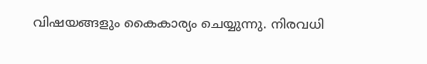വിഷയങ്ങളും കൈകാര്യം ചെയ്യുന്നു. നിരവധി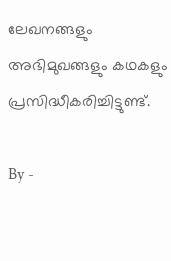ലേഖനങ്ങളും അഭിമുഖങ്ങളും കഥകളും പ്രസിദ്ധീകരിച്ചിട്ടുണ്ട്.

By -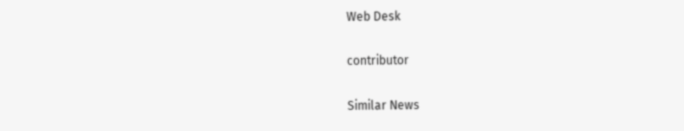Web Desk

contributor

Similar News